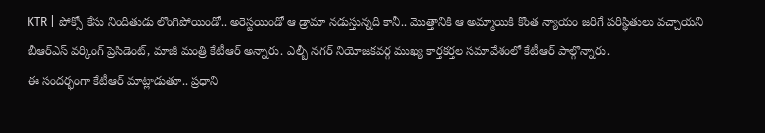KTR | పోక్సో కేసు నిందితుడు లొంగిపోయిండో.. అరెస్టయిండో ఆ డ్రామా నడుస్తున్నది కానీ.. మొత్తానికి ఆ అమ్మాయికి కొంత న్యాయం జరిగే పరిస్థితులు వచ్చాయని బీఆర్ఎస్ వర్కింగ్ ప్రెసిడెంట్, మాజీ మంత్రి కేటీఆర్ అన్నారు. ఎల్బీ నగర్ నియోజకవర్గ ముఖ్య కార్తకర్తల సమావేశంలో కేటీఆర్ పాల్గొన్నారు.
ఈ సందర్భంగా కేటీఆర్ మాట్లాడుతూ.. ప్రధాని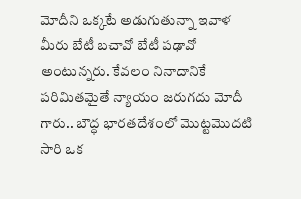మోదీని ఒక్కటే అడుగుతున్నా ఇవాళ మీరు బేటీ బచావో బేటీ పఢావో అంటున్నరు. కేవలం నినాదానికే పరిమితమైతే న్యాయం జరుగదు మోదీ గారు.. బౌద్ధ భారతదేశంలో మొట్టమొదటి సారి ఒక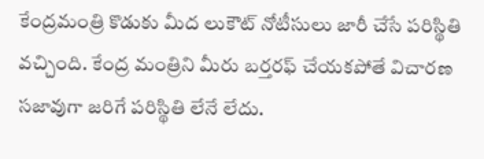కేంద్రమంత్రి కొడుకు మీద లుకౌట్ నోటీసులు జారీ చేసే పరిస్థితి వచ్చింది. కేంద్ర మంత్రిని మీరు బర్తరఫ్ చేయకపోతే విచారణ సజావుగా జరిగే పరిస్థితి లేనే లేదు.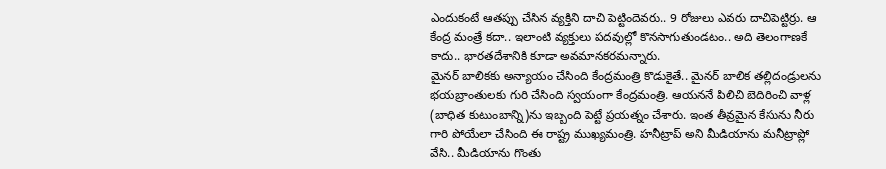ఎందుకంటే ఆతప్పు చేసిన వ్యక్తిని దాచి పెట్టిందెవరు.. 9 రోజులు ఎవరు దాచిపెట్టిర్రు. ఆ కేంద్ర మంత్రే కదా.. ఇలాంటి వ్యక్తులు పదవుల్లో కొనసాగుతుండటం.. అది తెలంగాణకే కాదు.. భారతదేశానికి కూడా అవమానకరమన్నారు.
మైనర్ బాలికకు అన్యాయం చేసింది కేంద్రమంత్రి కొడుకైతే.. మైనర్ బాలిక తల్లిదండ్రులను భయబ్రాంతులకు గురి చేసింది స్వయంగా కేంద్రమంత్రి. ఆయననే పిలిచి బెదిరించి వాళ్ల (బాధిత కుటుంబాన్ని)ను ఇబ్బంది పెట్టే ప్రయత్నం చేశారు. ఇంత తీవ్రమైన కేసును నీరు గారి పోయేలా చేసింది ఈ రాష్ట్ర ముఖ్యమంత్రి. హనీట్రాప్ అని మీడియాను మనీట్రాప్లో వేసి.. మీడియాను గొంతు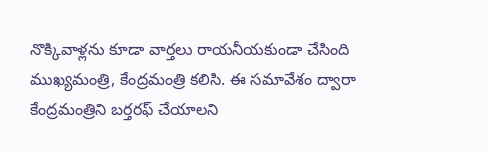నొక్కివాళ్లను కూడా వార్తలు రాయనీయకుండా చేసింది ముఖ్యమంత్రి, కేంద్రమంత్రి కలిసి. ఈ సమావేశం ద్వారా కేంద్రమంత్రిని బర్తరఫ్ చేయాలని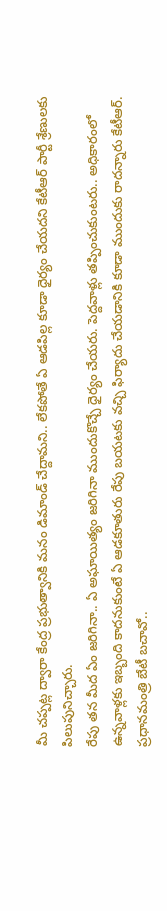మీ చప్పట్ల ద్వారా కేంద్ర ప్రభుత్వానికి మనం డిమాండ్ చేద్దామని.. లేకపోతే ఏ ఆడపిల్ల కూడా ధైర్యం చేయదని కేటీఆర్ పార్టీ శ్రేణులకు పిలుపునిచ్చారు.
రేపు తన మీద ఏం జరిగినా.. ఏ అఘాయిత్యం జరిగినా ముందుకొచ్చే ధైర్యం చేయరు. పెద్దవాళ్లు తప్పించుకుంటరు.. అధికారంలో ఉన్నవాళ్లకు ఇబ్బంది కాదనుకుంటే ఏ ఆడకూతురు రేపు బయటకు వచ్చి ఫిర్యాదు చేయడానికి కూడా ముందుకు రాదన్నారు కేటీఆర్.
ప్రధానమంత్రి బేటీ బచావో..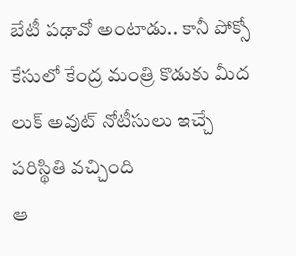బేటీ పఢావో అంటాడు.. కానీ పోక్సో కేసులో కేంద్ర మంత్రి కొడుకు మీద లుక్ అవుట్ నోటీసులు ఇచ్చే పరిస్థితి వచ్చింది
ఆ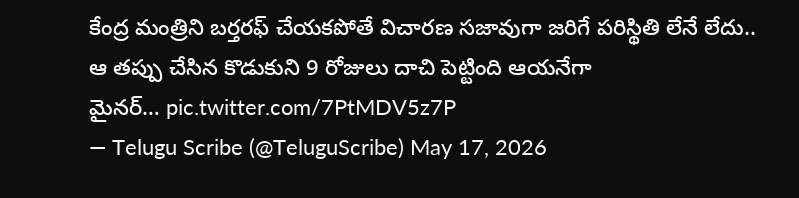కేంద్ర మంత్రిని బర్తరఫ్ చేయకపోతే విచారణ సజావుగా జరిగే పరిస్థితి లేనే లేదు.. ఆ తప్పు చేసిన కొడుకుని 9 రోజులు దాచి పెట్టింది ఆయనేగా
మైనర్… pic.twitter.com/7PtMDV5z7P
— Telugu Scribe (@TeluguScribe) May 17, 2026